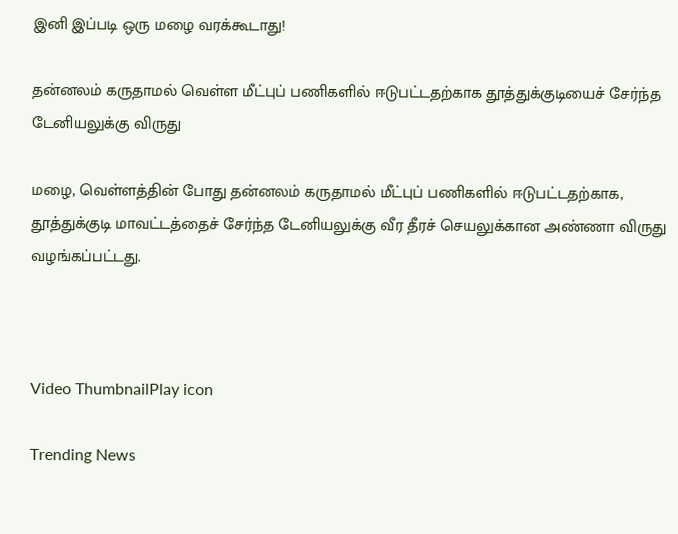இனி இப்படி ஒரு மழை வரக்கூடாது!

தன்னலம் கருதாமல் வெள்ள மீட்புப் பணிகளில் ஈடுபட்டதற்காக தூத்துக்குடியைச் சேர்ந்த டேனியலுக்கு விருது

மழை, வெள்ளத்தின் போது தன்னலம் கருதாமல் மீட்புப் பணிகளில் ஈடுபட்டதற்காக, தூத்துக்குடி மாவட்டத்தைச் சேர்ந்த டேனியலுக்கு வீர தீரச் செயலுக்கான அண்ணா விருது வழங்கப்பட்டது.



Video ThumbnailPlay icon

Trending News